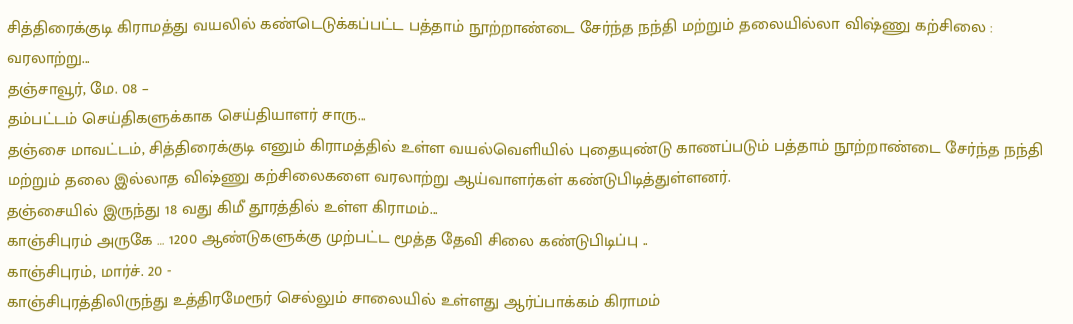சித்திரைக்குடி கிராமத்து வயலில் கண்டெடுக்கப்பட்ட பத்தாம் நூற்றாண்டை சேர்ந்த நந்தி மற்றும் தலையில்லா விஷ்ணு கற்சிலை : வரலாற்று...
தஞ்சாவூர், மே. 08 –
தம்பட்டம் செய்திகளுக்காக செய்தியாளர் சாரு...
தஞ்சை மாவட்டம், சித்திரைக்குடி எனும் கிராமத்தில் உள்ள வயல்வெளியில் புதையுண்டு காணப்படும் பத்தாம் நூற்றாண்டை சேர்ந்த நந்தி மற்றும் தலை இல்லாத விஷ்ணு கற்சிலைகளை வரலாற்று ஆய்வாளர்கள் கண்டுபிடித்துள்ளனர்.
தஞ்சையில் இருந்து 18 வது கிமீ தூரத்தில் உள்ள கிராமம்...
காஞ்சிபுரம் அருகே … 1200 ஆண்டுகளுக்கு முற்பட்ட மூத்த தேவி சிலை கண்டுபிடிப்பு ..
காஞ்சிபுரம், மார்ச். 20 -
காஞ்சிபுரத்திலிருந்து உத்திரமேரூர் செல்லும் சாலையில் உள்ளது ஆர்ப்பாக்கம் கிராமம்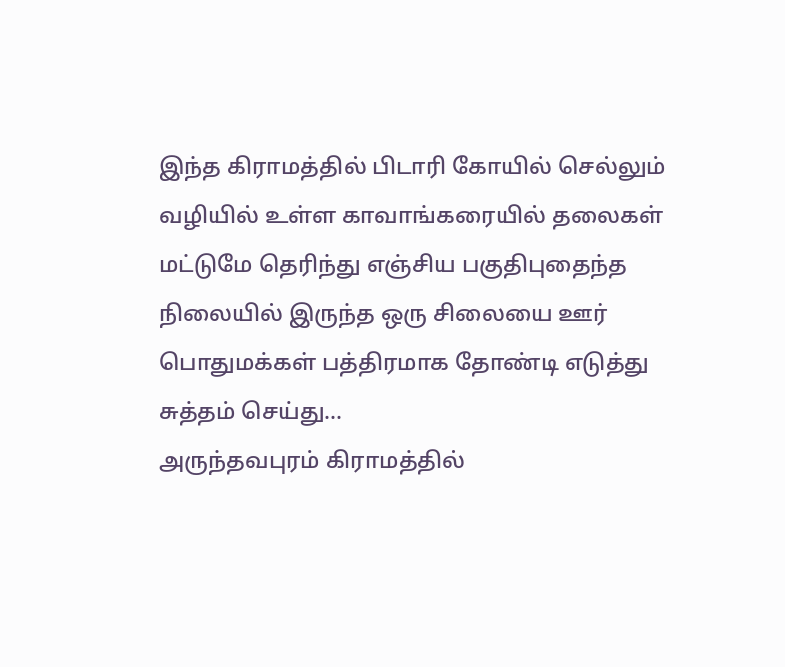இந்த கிராமத்தில் பிடாரி கோயில் செல்லும் வழியில் உள்ள காவாங்கரையில் தலைகள் மட்டுமே தெரிந்து எஞ்சிய பகுதிபுதைந்த நிலையில் இருந்த ஒரு சிலையை ஊர் பொதுமக்கள் பத்திரமாக தோண்டி எடுத்து சுத்தம் செய்து...
அருந்தவபுரம் கிராமத்தில்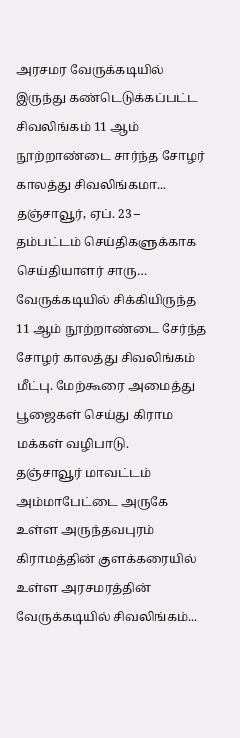அரசமர வேருக்கடியில் இருந்து கண்டெடுக்கப்பட்ட சிவலிங்கம் 11 ஆம் நூற்றாண்டை சார்ந்த சோழர் காலத்து சிவலிங்கமா...
தஞ்சாவூர், ஏப். 23 –
தம்பட்டம் செய்திகளுக்காக செய்தியாளர் சாரு…
வேருக்கடியில் சிக்கியிருந்த 11 ஆம் நூற்றாண்டை சேர்ந்த சோழர் காலத்து சிவலிங்கம் மீட்பு. மேற்கூரை அமைத்து பூஜைகள் செய்து கிராம மக்கள் வழிபாடு.
தஞ்சாவூர் மாவட்டம் அம்மாபேட்டை அருகே உள்ள அருந்தவபுரம் கிராமத்தின் குளக்கரையில் உள்ள அரசமரத்தின் வேருக்கடியில் சிவலிங்கம்...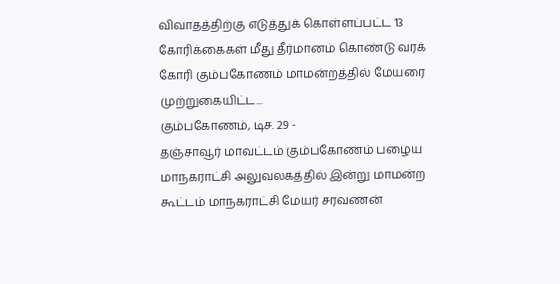விவாதத்திற்கு எடுத்துக் கொள்ளப்பட்ட 13 கோரிக்கைகள் மீது தீர்மானம் கொண்டு வரக் கோரி கும்பகோணம் மாமன்றத்தில் மேயரை முற்றுகையிட்ட...
கும்பகோணம், டிச. 29 -
தஞ்சாவூர் மாவட்டம் கும்பகோணம் பழைய மாநகராட்சி அலுவலகத்தில் இன்று மாமன்ற கூட்டம் மாநகராட்சி மேயர் சரவணன்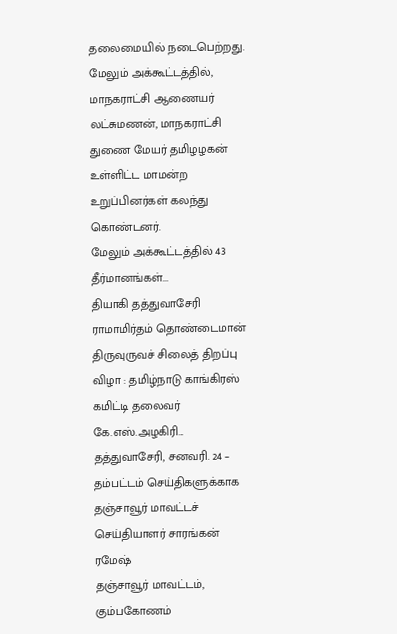தலைமையில் நடைபெற்றது. மேலும் அக்கூட்டத்தில், மாநகராட்சி ஆணையர் லட்சுமணன், மாநகராட்சி துணை மேயர் தமிழழகன் உள்ளிட்ட மாமன்ற உறுப்பினர்கள் கலந்து கொண்டனர்.
மேலும் அக்கூட்டத்தில் 43 தீர்மானங்கள்...
தியாகி தத்துவாசேரி ராமாமிர்தம் தொண்டைமான் திருவுருவச் சிலைத் திறப்பு விழா : தமிழ்நாடு காங்கிரஸ் கமிட்டி தலைவர் கே.எஸ்.அழகிரி...
தத்துவாசேரி, சனவரி. 24 –
தம்பட்டம் செய்திகளுக்காக தஞ்சாவூர் மாவட்டச் செய்தியாளர் சாரங்கன் ரமேஷ்
தஞ்சாவூர் மாவட்டம், கும்பகோணம்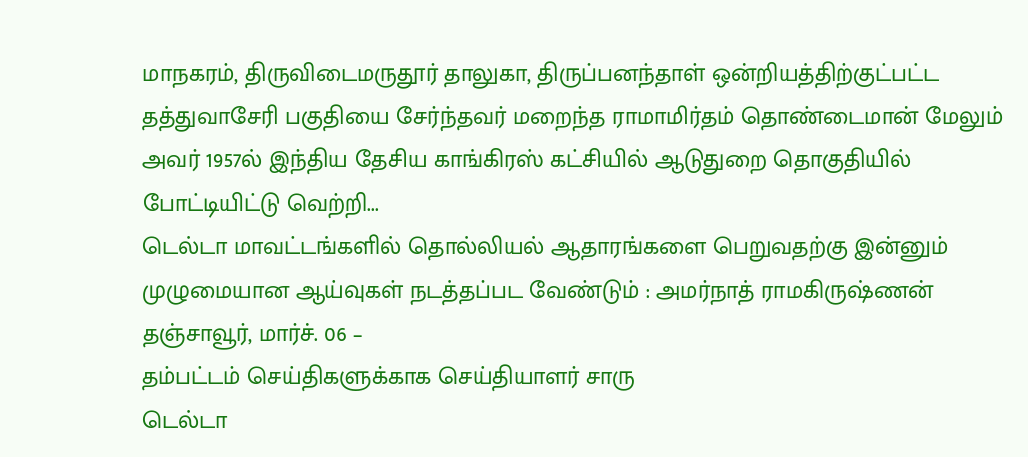மாநகரம், திருவிடைமருதூர் தாலுகா, திருப்பனந்தாள் ஒன்றியத்திற்குட்பட்ட தத்துவாசேரி பகுதியை சேர்ந்தவர் மறைந்த ராமாமிர்தம் தொண்டைமான் மேலும் அவர் 1957ல் இந்திய தேசிய காங்கிரஸ் கட்சியில் ஆடுதுறை தொகுதியில் போட்டியிட்டு வெற்றி...
டெல்டா மாவட்டங்களில் தொல்லியல் ஆதாரங்களை பெறுவதற்கு இன்னும் முழுமையான ஆய்வுகள் நடத்தப்பட வேண்டும் : அமர்நாத் ராமகிருஷ்ணன்
தஞ்சாவூர், மார்ச். 06 –
தம்பட்டம் செய்திகளுக்காக செய்தியாளர் சாரு
டெல்டா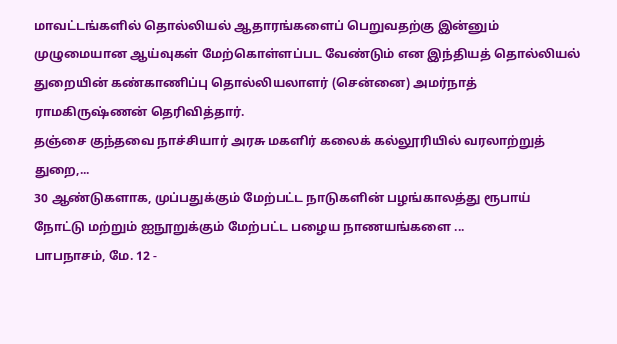மாவட்டங்களில் தொல்லியல் ஆதாரங்களைப் பெறுவதற்கு இன்னும் முழுமையான ஆய்வுகள் மேற்கொள்ளப்பட வேண்டும் என இந்தியத் தொல்லியல் துறையின் கண்காணிப்பு தொல்லியலாளர் (சென்னை) அமர்நாத் ராமகிருஷ்ணன் தெரிவித்தார்.
தஞ்சை குந்தவை நாச்சியார் அரசு மகளிர் கலைக் கல்லூரியில் வரலாற்றுத் துறை,...
30 ஆண்டுகளாக, முப்பதுக்கும் மேற்பட்ட நாடுகளின் பழங்காலத்து ரூபாய் நோட்டு மற்றும் ஐநூறுக்கும் மேற்பட்ட பழைய நாணயங்களை ...
பாபநாசம், மே. 12 -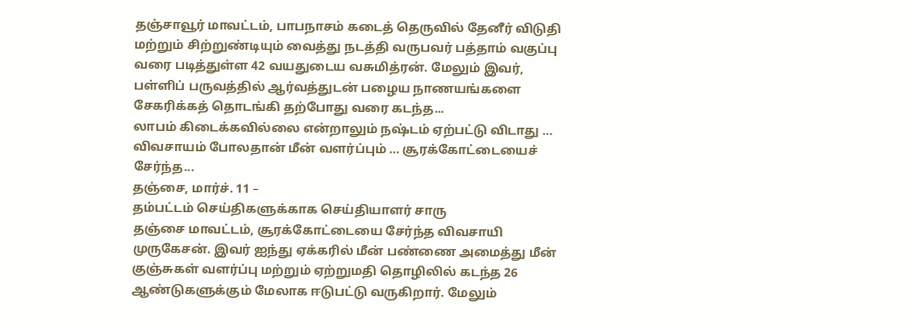தஞ்சாவூர் மாவட்டம், பாபநாசம் கடைத் தெருவில் தேனீர் விடுதி மற்றும் சிற்றுண்டியும் வைத்து நடத்தி வருபவர் பத்தாம் வகுப்பு வரை படித்துள்ள 42 வயதுடைய வசுமித்ரன். மேலும் இவர், பள்ளிப் பருவத்தில் ஆர்வத்துடன் பழைய நாணயங்களை சேகரிக்கத் தொடங்கி தற்போது வரை கடந்த...
லாபம் கிடைக்கவில்லை என்றாலும் நஷ்டம் ஏற்பட்டு விடாது … விவசாயம் போலதான் மீன் வளர்ப்பும் … சூரக்கோட்டையைச் சேர்ந்த...
தஞ்சை, மார்ச். 11 –
தம்பட்டம் செய்திகளுக்காக செய்தியாளர் சாரு
தஞ்சை மாவட்டம், சூரக்கோட்டையை சேர்ந்த விவசாயி முருகேசன். இவர் ஐந்து ஏக்கரில் மீன் பண்ணை அமைத்து மீன் குஞ்சுகள் வளர்ப்பு மற்றும் ஏற்றுமதி தொழிலில் கடந்த 26 ஆண்டுகளுக்கும் மேலாக ஈடுபட்டு வருகிறார். மேலும்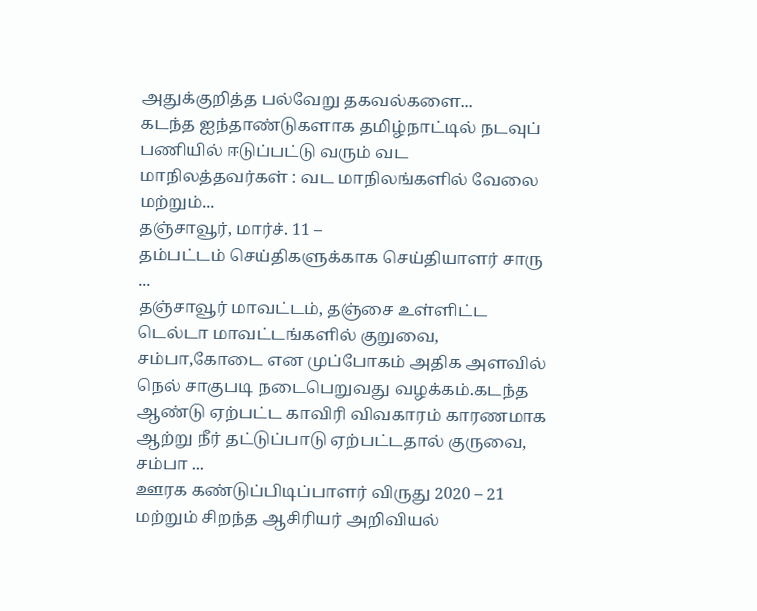அதுக்குறித்த பல்வேறு தகவல்களை...
கடந்த ஐந்தாண்டுகளாக தமிழ்நாட்டில் நடவுப் பணியில் ஈடுப்பட்டு வரும் வட மாநிலத்தவர்கள் : வட மாநிலங்களில் வேலை மற்றும்...
தஞ்சாவூர், மார்ச். 11 –
தம்பட்டம் செய்திகளுக்காக செய்தியாளர் சாரு ...
தஞ்சாவூர் மாவட்டம், தஞ்சை உள்ளிட்ட டெல்டா மாவட்டங்களில் குறுவை, சம்பா,கோடை என முப்போகம் அதிக அளவில் நெல் சாகுபடி நடைபெறுவது வழக்கம்.கடந்த ஆண்டு ஏற்பட்ட காவிரி விவகாரம் காரணமாக ஆற்று நீர் தட்டுப்பாடு ஏற்பட்டதால் குருவை, சம்பா ...
ஊரக கண்டுப்பிடிப்பாளர் விருது 2020 – 21 மற்றும் சிறந்த ஆசிரியர் அறிவியல்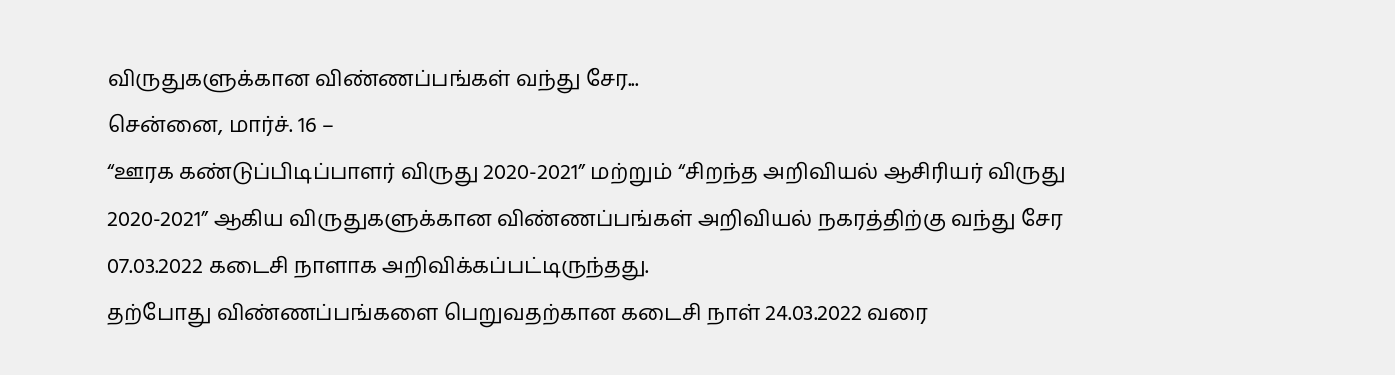விருதுகளுக்கான விண்ணப்பங்கள் வந்து சேர...
சென்னை, மார்ச். 16 –
“ஊரக கண்டுப்பிடிப்பாளர் விருது 2020-2021” மற்றும் “சிறந்த அறிவியல் ஆசிரியர் விருது 2020-2021” ஆகிய விருதுகளுக்கான விண்ணப்பங்கள் அறிவியல் நகரத்திற்கு வந்து சேர 07.03.2022 கடைசி நாளாக அறிவிக்கப்பட்டிருந்தது.
தற்போது விண்ணப்பங்களை பெறுவதற்கான கடைசி நாள் 24.03.2022 வரை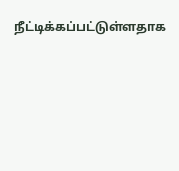நீட்டிக்கப்பட்டுள்ளதாக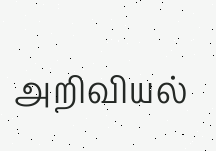அறிவியல்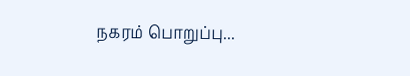நகரம் பொறுப்பு...